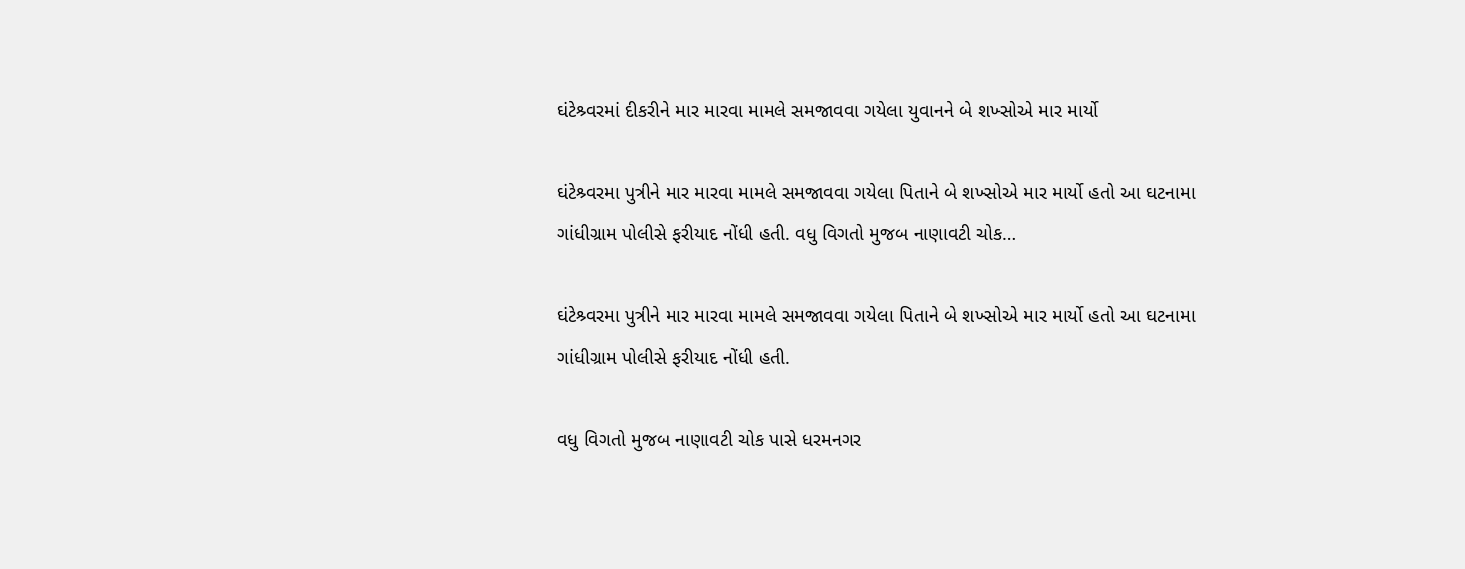ઘંટેશ્ર્વરમાં દીકરીને માર મારવા મામલે સમજાવવા ગયેલા યુવાનને બે શખ્સોએ માર માર્યો

ઘંટેશ્ર્વરમા પુત્રીને માર મારવા મામલે સમજાવવા ગયેલા પિતાને બે શખ્સોએ માર માર્યો હતો આ ઘટનામા ગાંધીગ્રામ પોલીસે ફરીયાદ નોંધી હતી. વધુ વિગતો મુજબ નાણાવટી ચોક…

ઘંટેશ્ર્વરમા પુત્રીને માર મારવા મામલે સમજાવવા ગયેલા પિતાને બે શખ્સોએ માર માર્યો હતો આ ઘટનામા ગાંધીગ્રામ પોલીસે ફરીયાદ નોંધી હતી.

વધુ વિગતો મુજબ નાણાવટી ચોક પાસે ધરમનગર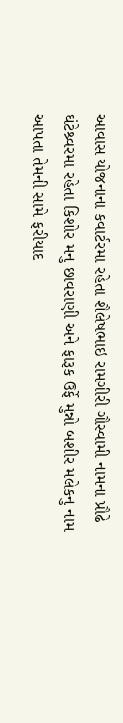આવાસ યોજનાના કવાર્ટરમા રહેતા શૈલેષભાઇ રામગીરી ગૌસ્વામી નામના પ્રૌઢે ઘંટેશ્ર્વરમા રહેતા કિશોર મનુ છાવરાણી અને ફારૂક ઉર્ફે મુન્નો બશીર મલેકનુ નામ આપતા તેમની સામે ફરીયાદ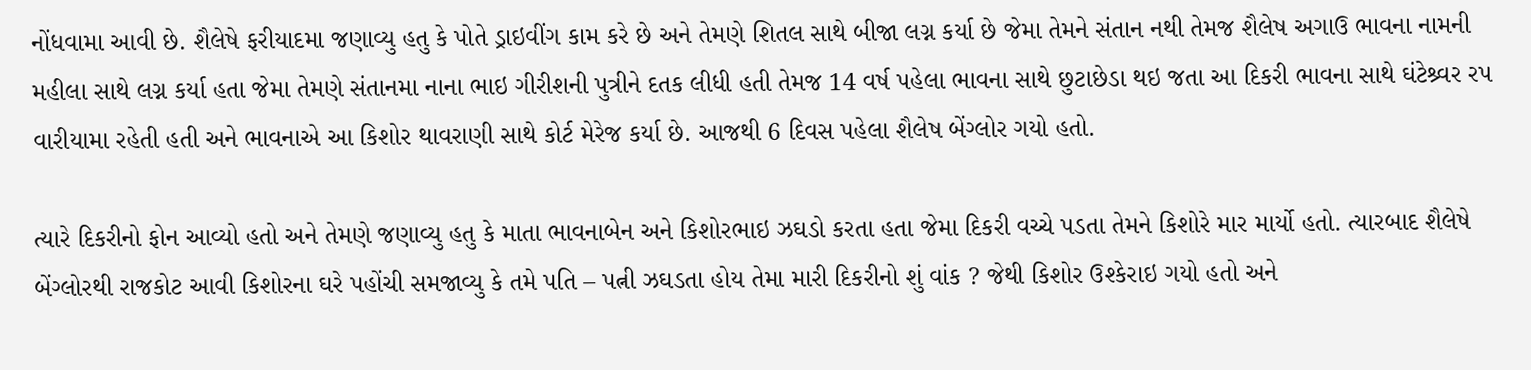નોંધવામા આવી છે. શૈલેષે ફરીયાદમા જણાવ્યુ હતુ કે પોતે ડ્રાઇવીંગ કામ કરે છે અને તેમણે શિતલ સાથે બીજા લગ્ન કર્યા છે જેમા તેમને સંતાન નથી તેમજ શૈલેષ અગાઉ ભાવના નામની મહીલા સાથે લગ્ન કર્યા હતા જેમા તેમણે સંતાનમા નાના ભાઇ ગીરીશની પુત્રીને દતક લીધી હતી તેમજ 14 વર્ષ પહેલા ભાવના સાથે છુટાછેડા થઇ જતા આ દિકરી ભાવના સાથે ઘંટેશ્ર્વર રપ વારીયામા રહેતી હતી અને ભાવનાએ આ કિશોર થાવરાણી સાથે કોર્ટ મેરેજ કર્યા છે. આજથી 6 દિવસ પહેલા શૈલેષ બેંગ્લોર ગયો હતો.

ત્યારે દિકરીનો ફોન આવ્યો હતો અને તેમણે જણાવ્યુ હતુ કે માતા ભાવનાબેન અને કિશોરભાઇ ઝઘડો કરતા હતા જેમા દિકરી વચ્ચે પડતા તેમને કિશોરે માર માર્યો હતો. ત્યારબાદ શૈલેષે બેંગ્લોરથી રાજકોટ આવી કિશોરના ઘરે પહોંચી સમજાવ્યુ કે તમે પતિ – પત્ની ઝઘડતા હોય તેમા મારી દિકરીનો શું વાંક ? જેથી કિશોર ઉશ્કેરાઇ ગયો હતો અને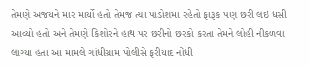તેમણે અજયને માર માર્યો હતો તેમજ ત્યા પાડોશમા રહેતો ફારૂક પણ છરી લઇ ધસી આવ્યો હતો અને તેમણે કિશોરને હાથ પર છરીનો છરકો કરતા તેમને લોહી નીકળવા લાગ્યા હતા આ મામલે ગાંધીગ્રામ પોલીસે ફરીયાદ નોંધી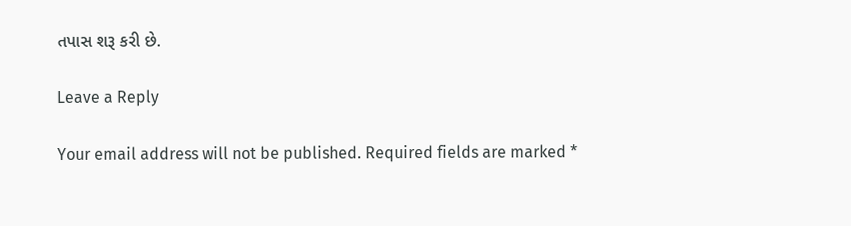તપાસ શરૂ કરી છે.

Leave a Reply

Your email address will not be published. Required fields are marked *